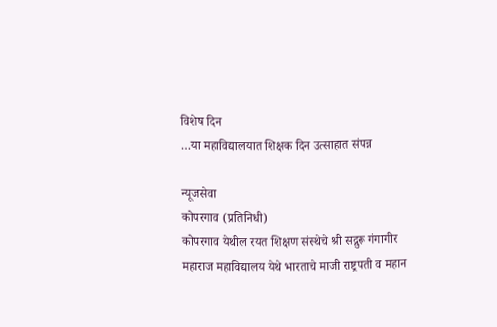विशेष दिन
…या महाविद्यालयात शिक्षक दिन उत्साहात संपन्न

न्यूजसेवा
कोपरगाव (प्रतिनिधी)
कोपरगाव येथील रयत शिक्षण संस्थेचे श्री सद्गुरू गंगागीर महाराज महाविद्यालय येथे भारताचे माजी राष्ट्रपती व महान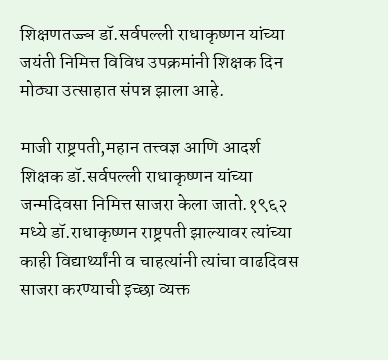शिक्षणतज्ज्ञ डॉ.सर्वपल्ली राधाकृष्णन यांच्या जयंती निमित्त विविध उपक्रमांनी शिक्षक दिन मोठ्या उत्साहात संपन्न झाला आहे.

माजी राष्ट्रपती,महान तत्त्वज्ञ आणि आदर्श शिक्षक डॉ.सर्वपल्ली राधाकृष्णन यांच्या जन्मदिवसा निमित्त साजरा केला जातो.१९६२ मध्ये डॉ.राधाकृष्णन राष्ट्रपती झाल्यावर त्यांच्या काही विद्यार्थ्यांनी व चाहत्यांनी त्यांचा वाढदिवस साजरा करण्याची इच्छा व्यक्त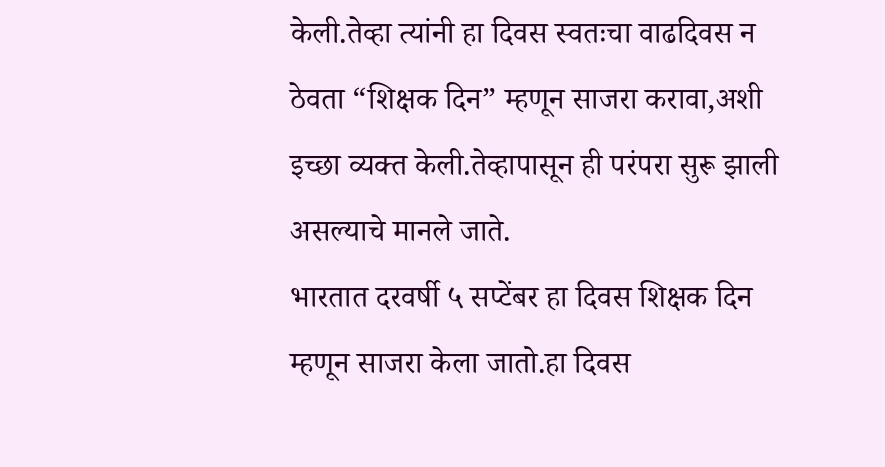केली.तेव्हा त्यांनी हा दिवस स्वतःचा वाढदिवस न ठेवता “शिक्षक दिन” म्हणून साजरा करावा,अशी इच्छा व्यक्त केली.तेव्हापासून ही परंपरा सुरू झाली असल्याचे मानले जाते.
भारतात दरवर्षी ५ सप्टेंबर हा दिवस शिक्षक दिन म्हणून साजरा केला जातो.हा दिवस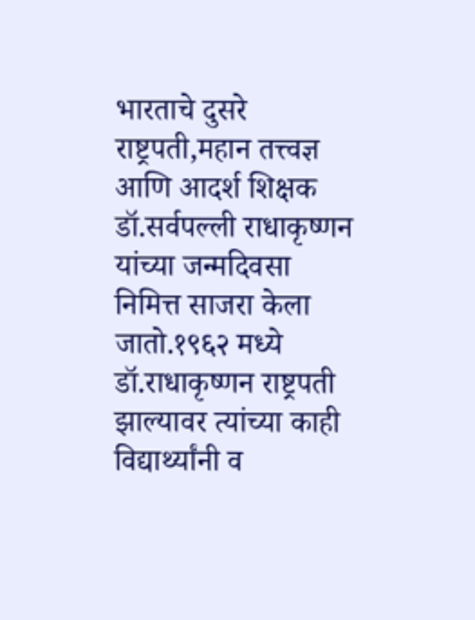भारताचे दुसरे राष्ट्रपती,महान तत्त्वज्ञ आणि आदर्श शिक्षक डॉ.सर्वपल्ली राधाकृष्णन यांच्या जन्मदिवसा निमित्त साजरा केला जातो.१९६२ मध्ये डॉ.राधाकृष्णन राष्ट्रपती झाल्यावर त्यांच्या काही विद्यार्थ्यांनी व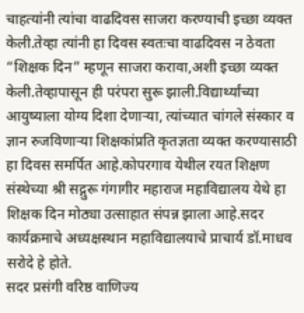चाहत्यांनी त्यांचा वाढदिवस साजरा करण्याची इच्छा व्यक्त केली.तेव्हा त्यांनी हा दिवस स्वतःचा वाढदिवस न ठेवता “शिक्षक दिन” म्हणून साजरा करावा,अशी इच्छा व्यक्त केली.तेव्हापासून ही परंपरा सुरू झाली.विद्यार्थ्यांच्या आयुष्याला योग्य दिशा देणाऱ्या, त्यांच्यात चांगले संस्कार व ज्ञान रुजविणाऱ्या शिक्षकांप्रति कृतज्ञता व्यक्त करण्यासाठी हा दिवस समर्पित आहे.कोपरगाव येथील रयत शिक्षण संस्थेच्या श्री सद्गुरू गंगागीर महाराज महाविद्यालय येथे हा शिक्षक दिन मोठ्या उत्साहात संपन्न झाला आहे.सदर कार्यक्रमाचे अध्यक्षस्थान महाविद्यालयाचे प्राचार्य डॉ.माधव सरोदे हे होते.
सदर प्रसंगी वरिष्ठ वाणिज्य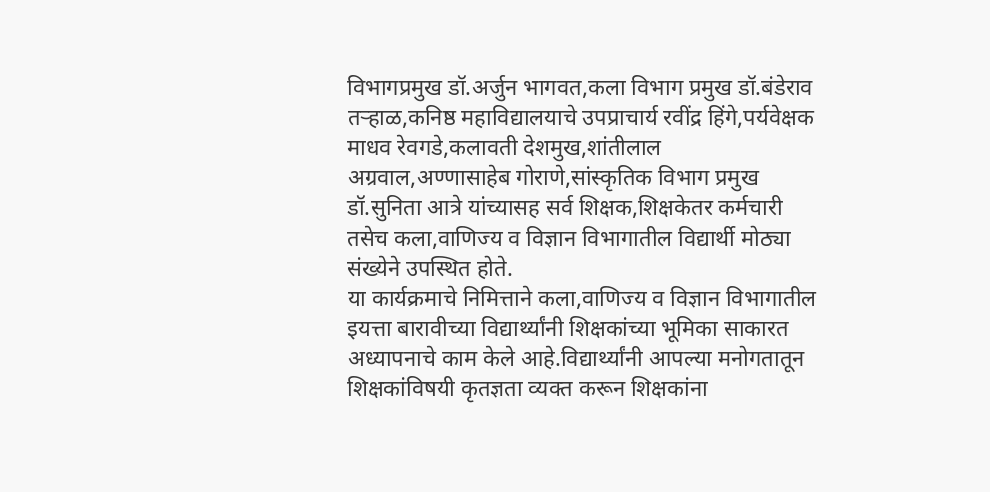विभागप्रमुख डॉ.अर्जुन भागवत,कला विभाग प्रमुख डॉ.बंडेराव तऱ्हाळ,कनिष्ठ महाविद्यालयाचे उपप्राचार्य रवींद्र हिंगे,पर्यवेक्षक माधव रेवगडे,कलावती देशमुख,शांतीलाल अग्रवाल,अण्णासाहेब गोराणे,सांस्कृतिक विभाग प्रमुख डॉ.सुनिता आत्रे यांच्यासह सर्व शिक्षक,शिक्षकेतर कर्मचारी तसेच कला,वाणिज्य व विज्ञान विभागातील विद्यार्थी मोठ्या संख्येने उपस्थित होते.
या कार्यक्रमाचे निमित्ताने कला,वाणिज्य व विज्ञान विभागातील इयत्ता बारावीच्या विद्यार्थ्यांनी शिक्षकांच्या भूमिका साकारत अध्यापनाचे काम केले आहे.विद्यार्थ्यांनी आपल्या मनोगतातून शिक्षकांविषयी कृतज्ञता व्यक्त करून शिक्षकांना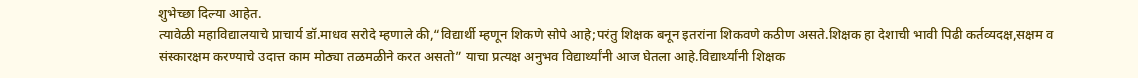शुभेच्छा दिल्या आहेत.
त्यावेळी महाविद्यालयाचे प्राचार्य डॉ.माधव सरोदे म्हणाले की,“विद्यार्थी म्हणून शिकणे सोपे आहे;परंतु शिक्षक बनून इतरांना शिकवणे कठीण असते.शिक्षक हा देशाची भावी पिढी कर्तव्यदक्ष,सक्षम व संस्कारक्षम करण्याचे उदात्त काम मोठ्या तळमळीने करत असतो” याचा प्रत्यक्ष अनुभव विद्यार्थ्यांनी आज घेतला आहे.विद्यार्थ्यांनी शिक्षक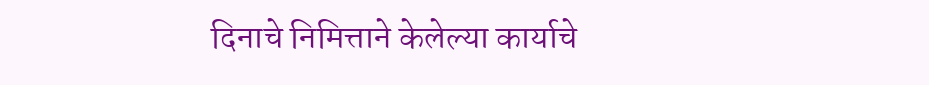दिनाचे निमित्ताने केलेल्या कार्याचे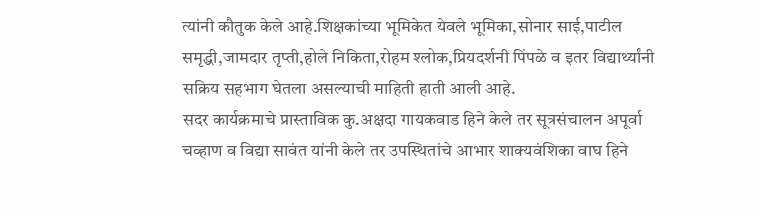त्यांनी कौतुक केले आहे.शिक्षकांच्या भूमिकेत येवले भूमिका,सोनार साई,पाटील समृद्धी,जामदार तृप्ती,होले निकिता,रोहम श्लोक,प्रियदर्शनी पिंपळे व इतर विद्यार्थ्यांनी सक्रिय सहभाग घेतला असल्याची माहिती हाती आली आहे.
सदर कार्यक्रमाचे प्रास्ताविक कु.अक्षदा गायकवाड हिने केले तर सूत्रसंचालन अपूर्वा चव्हाण व विद्या सावंत यांनी केले तर उपस्थितांचे आभार शाक्यवंशिका वाघ हिने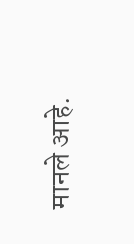मानले आहे.